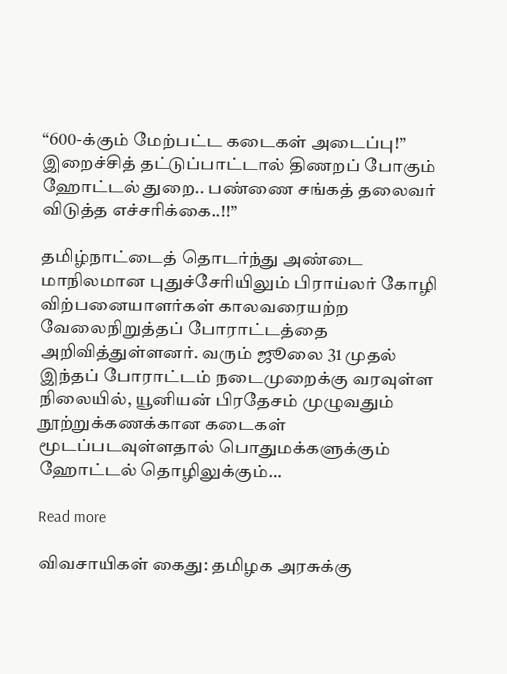“600-க்கும் மேற்பட்ட கடைகள் அடைப்பு!” இறைச்சித் தட்டுப்பாட்டால் திணறப் போகும் ஹோட்டல் துறை.. பண்ணை சங்கத் தலைவர் விடுத்த எச்சரிக்கை..!!”

தமிழ்நாட்டைத் தொடர்ந்து அண்டை மாநிலமான புதுச்சேரியிலும் பிராய்லர் கோழி விற்பனையாளர்கள் காலவரையற்ற வேலைநிறுத்தப் போராட்டத்தை அறிவித்துள்ளனர். வரும் ஜூலை 31 முதல் இந்தப் போராட்டம் நடைமுறைக்கு வரவுள்ள நிலையில், யூனியன் பிரதேசம் முழுவதும் நூற்றுக்கணக்கான கடைகள் மூடப்படவுள்ளதால் பொதுமக்களுக்கும் ஹோட்டல் தொழிலுக்கும்…

Read more

விவசாயிகள் கைது: தமிழக அரசுக்கு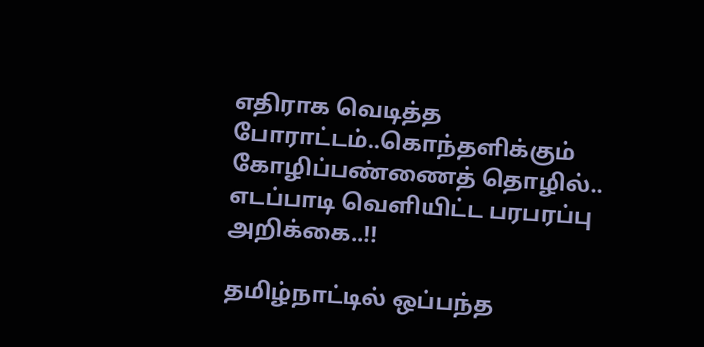எதிராக வெடித்த போராட்டம்..கொந்தளிக்கும் கோழிப்பண்ணைத் தொழில்.. எடப்பாடி வெளியிட்ட பரபரப்பு அறிக்கை..!!

தமிழ்நாட்டில் ஒப்பந்த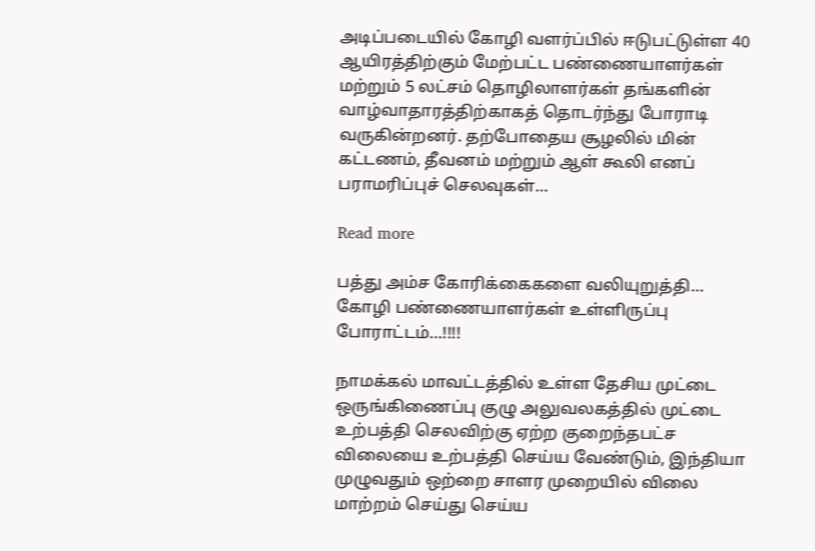அடிப்படையில் கோழி வளர்ப்பில் ஈடுபட்டுள்ள 40 ஆயிரத்திற்கும் மேற்பட்ட பண்ணையாளர்கள் மற்றும் 5 லட்சம் தொழிலாளர்கள் தங்களின் வாழ்வாதாரத்திற்காகத் தொடர்ந்து போராடி வருகின்றனர். தற்போதைய சூழலில் மின் கட்டணம், தீவனம் மற்றும் ஆள் கூலி எனப் பராமரிப்புச் செலவுகள்…

Read more

பத்து அம்ச கோரிக்கைகளை வலியுறுத்தி… கோழி பண்ணையாளர்கள் உள்ளிருப்பு போராட்டம்…!!!!

நாமக்கல் மாவட்டத்தில் உள்ள தேசிய முட்டை ஒருங்கிணைப்பு குழு அலுவலகத்தில் முட்டை உற்பத்தி செலவிற்கு ஏற்ற குறைந்தபட்ச விலையை உற்பத்தி செய்ய வேண்டும், இந்தியா முழுவதும் ஒற்றை சாளர முறையில் விலை மாற்றம் செய்து செய்ய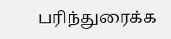பரிந்துரைக்க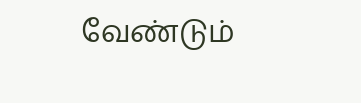வேண்டும்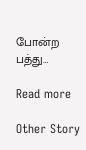போன்ற பத்து…

Read more

Other Story